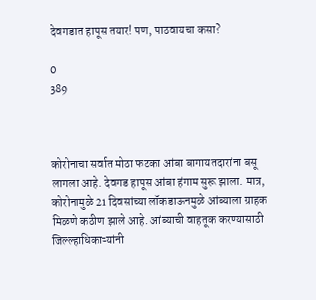देवगडात हापूस तयार! पण, पाठवायचा कसा?

0
389



कोरोनाचा सर्वात मोठा फटका आंबा बागायतदारांना बसू लागला आहे. देवगड हापूस आंबा हंगाम सुरू झाला. मात्र, कोरोनामुळे 21 दिवसांच्या लॉकडाऊनमुळे आंब्याला ग्राहक मिळणे कठीण झाले आहे. आंब्याची वाहतूक करण्यासाठी जिल्ल्हाधिकाऱ्यांनी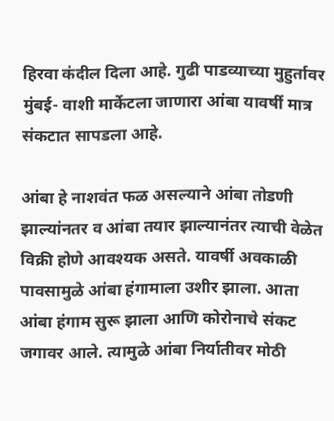हिरवा कंदील दिला आहे. गुढी पाडव्याच्या मुहुर्तावर मुंबई- वाशी मार्केटला जाणारा आंबा यावर्षी मात्र संकटात सापडला आहे.

आंबा हे नाशवंत फळ असल्याने आंबा तोडणी झाल्यांनतर व आंबा तयार झाल्यानंतर त्याची वेळेत विक्री होणे आवश्यक असते. यावर्षी अवकाळी पावसामुळे आंबा हंगामाला उशीर झाला. आता आंबा हंगाम सुरू झाला आणि कोरोनाचे संकट जगावर आले. त्यामुळे आंबा निर्यातीवर मोठी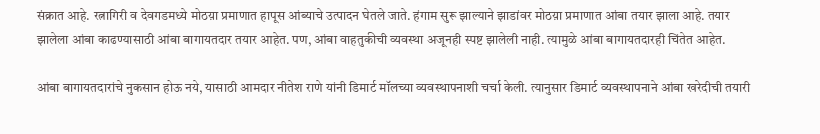संक्रात आहे. रत्नागिरी व देवगडमध्ये मोठय़ा प्रमाणात हापूस आंब्याचे उत्पादन घेतले जाते. हंगाम सुरू झाल्याने झाडांवर मोठय़ा प्रमाणात आंबा तयार झाला आहे. तयार झालेला आंबा काढण्यासाठी आंबा बागायतदार तयार आहेत. पण, आंबा वाहतुकीची व्यवस्था अजूनही स्पष्ट झालेली नाही. त्यामुळे आंबा बागायतदारही चिंतेत आहेत.

आंबा बागायतदारांचे नुकसान होऊ नये, यासाठी आमदार नीतेश राणे यांनी डिमार्ट मॉलच्या व्यवस्थापनाशी चर्चा केली. त्यानुसार डिमार्ट व्यवस्थापनाने आंबा खरेदीची तयारी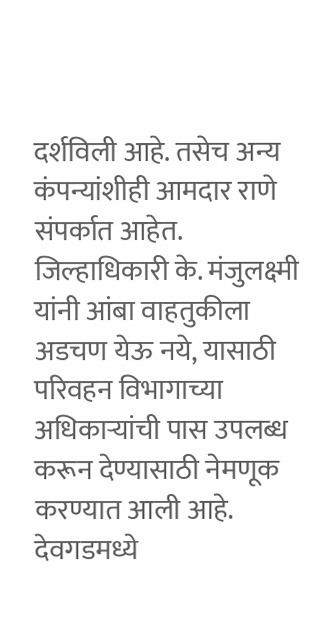दर्शविली आहे. तसेच अन्य कंपन्यांशीही आमदार राणे संपर्कात आहेत. जिल्हाधिकारी के. मंजुलक्ष्मी यांनी आंबा वाहतुकीला अडचण येऊ नये, यासाठी परिवहन विभागाच्या अधिकाऱ्यांची पास उपलब्ध करून देण्यासाठी नेमणूक करण्यात आली आहे. देवगडमध्ये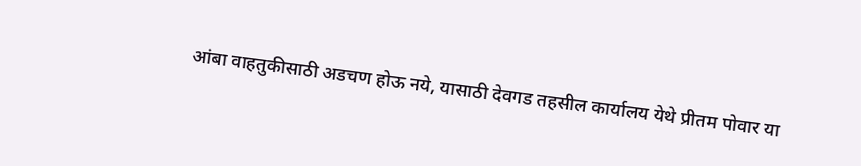आंबा वाहतुकीसाठी अडचण होऊ नये, यासाठी देवगड तहसील कार्यालय येथे प्रीतम पोवार या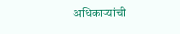अधिकाऱ्यांची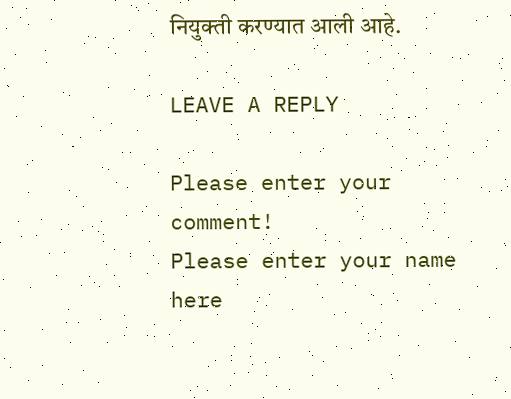नियुक्ती करण्यात आली आहे.

LEAVE A REPLY

Please enter your comment!
Please enter your name here